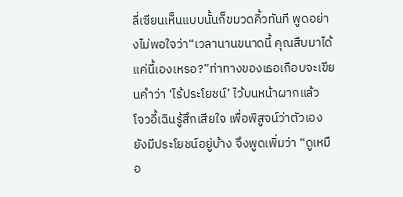ลี่เซียนเห็นแบบนั้นก็ขมวดคิ้วทันที พูดอย่างไม่พอใจว่า“เวลานานขนาดนี้ คุณสืบมาได้แค่นี้เองเหรอ?”ท่าทางของเธอเกือบจะเขียนคำว่า ‘ไร้ประโยชน์’ ไว้บนหน้าผากแล้ว
โจวอี้เฉินรู้สึกเสียใจ เพื่อพิสูจน์ว่าตัวเองยังมีประโยชน์อยู่บ้าง จึงพูดเพิ่มว่า “ดูเหมือ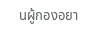นผู้กองอยา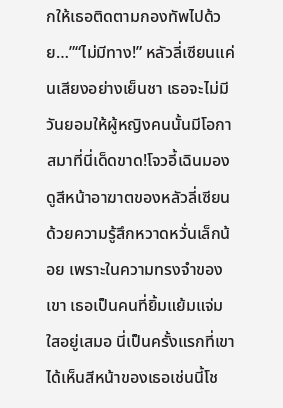กให้เธอติดตามกองทัพไปด้วย…”“ไม่มีทาง!” หลัวลี่เซียนแค่นเสียงอย่างเย็นชา เธอจะไม่มีวันยอมให้ผู้หญิงคนนั้นมีโอกาสมาที่นี่เด็ดขาด!โจวอี้เฉินมองดูสีหน้าอาฆาตของหลัวลี่เซียนด้วยความรู้สึกหวาดหวั่นเล็กน้อย เพราะในความทรงจำของเขา เธอเป็นคนที่ยิ้มแย้มแจ่มใสอยู่เสมอ นี่เป็นครั้งแรกที่เขาได้เห็นสีหน้าของเธอเช่นนี้โช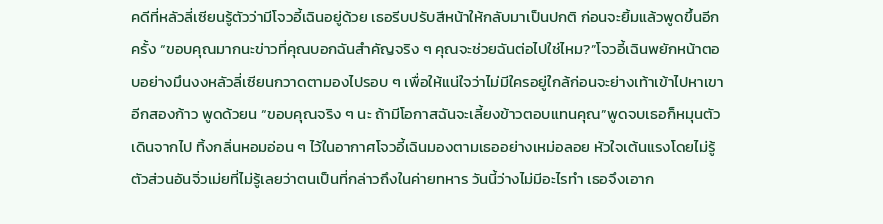คดีที่หลัวลี่เซียนรู้ตัวว่ามีโจวอี้เฉินอยู่ด้วย เธอรีบปรับสีหน้าให้กลับมาเป็นปกติ ก่อนจะยิ้มแล้วพูดขึ้นอีกครั้ง “ขอบคุณมากนะข่าวที่คุณบอกฉันสำคัญจริง ๆ คุณจะช่วยฉันต่อไปใช่ไหม?”โจวอี้เฉินพยักหน้าตอบอย่างมึนงงหลัวลี่เซียนกวาดตามองไปรอบ ๆ เพื่อให้แน่ใจว่าไม่มีใครอยู่ใกล้ก่อนจะย่างเท้าเข้าไปหาเขาอีกสองก้าว พูดด้วยน “ขอบคุณจริง ๆ นะ ถ้ามีโอกาสฉันจะเลี้ยงข้าวตอบแทนคุณ”พูดจบเธอก็หมุนตัวเดินจากไป ทิ้งกลิ่นหอมอ่อน ๆ ไว้ในอากาศโจวอี้เฉินมองตามเธออย่างเหม่อลอย หัวใจเต้นแรงโดยไม่รู้ตัวส่วนอันจิ่วเม่ยที่ไม่รู้เลยว่าตนเป็นที่กล่าวถึงในค่ายทหาร วันนี้ว่างไม่มีอะไรทำ เธอจึงเอาก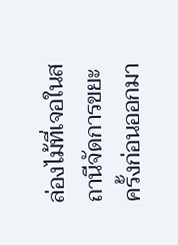ล่องไม้ที่เจอในสถานีจัดการขยะครั้งก่อนออกมา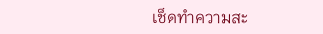เช็ดทำความสะ